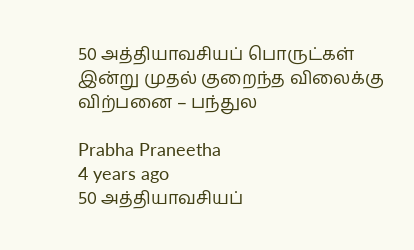50 அத்தியாவசியப் பொருட்கள் இன்று முதல் குறைந்த விலைக்கு விற்பனை – பந்துல

Prabha Praneetha
4 years ago
50 அத்தியாவசியப்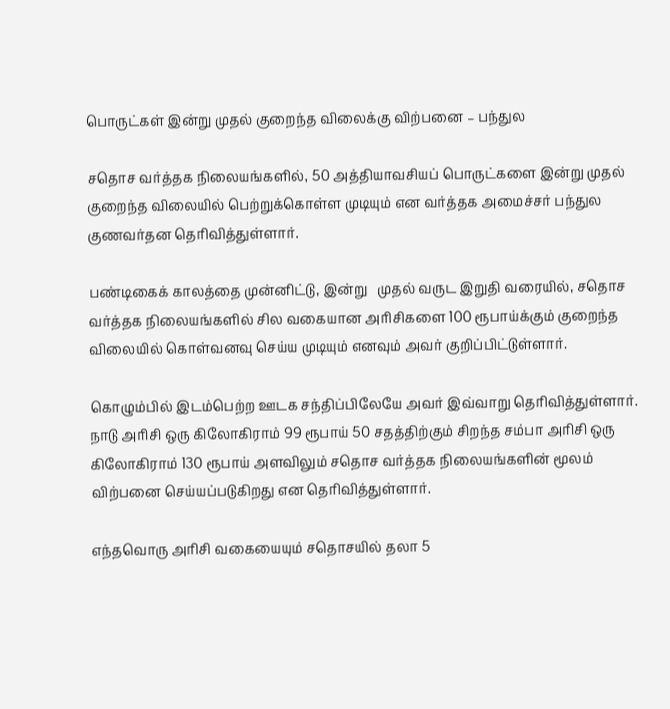பொருட்கள் இன்று முதல் குறைந்த விலைக்கு விற்பனை – பந்துல

சதொச வர்த்தக நிலையங்களில், 50 அத்தியாவசியப் பொருட்களை இன்று முதல் குறைந்த விலையில் பெற்றுக்கொள்ள முடியும் என வர்த்தக அமைச்சர் பந்துல குணவர்தன தெரிவித்துள்ளார்.

பண்டிகைக் காலத்தை முன்னிட்டு, இன்று   முதல் வருட இறுதி வரையில், சதொச வர்த்தக நிலையங்களில் சில வகையான அரிசிகளை 100 ரூபாய்க்கும் குறைந்த விலையில் கொள்வனவு செய்ய முடியும் எனவும் அவர் குறிப்பிட்டுள்ளார்.

கொழும்பில் இடம்பெற்ற ஊடக சந்திப்பிலேயே அவர் இவ்வாறு தெரிவித்துள்ளார். நாடு அரிசி ஒரு கிலோகிராம் 99 ரூபாய் 50 சதத்திற்கும் சிறந்த சம்பா அரிசி ஒரு கிலோகிராம் 130 ரூபாய் அளவிலும் சதொச வர்த்தக நிலையங்களின் மூலம் விற்பனை செய்யப்படுகிறது என தெரிவித்துள்ளார்.

எந்தவொரு அரிசி வகையையும் சதொசயில் தலா 5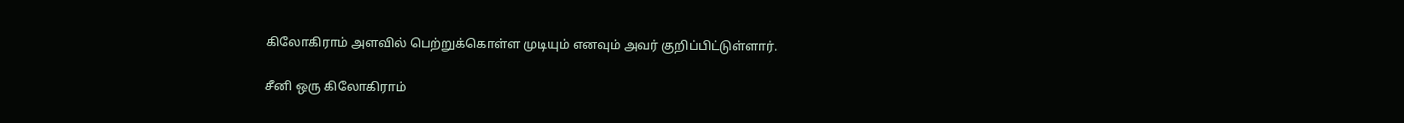கிலோகிராம் அளவில் பெற்றுக்கொள்ள முடியும் எனவும் அவர் குறிப்பிட்டுள்ளார்.

சீனி ஒரு கிலோகிராம்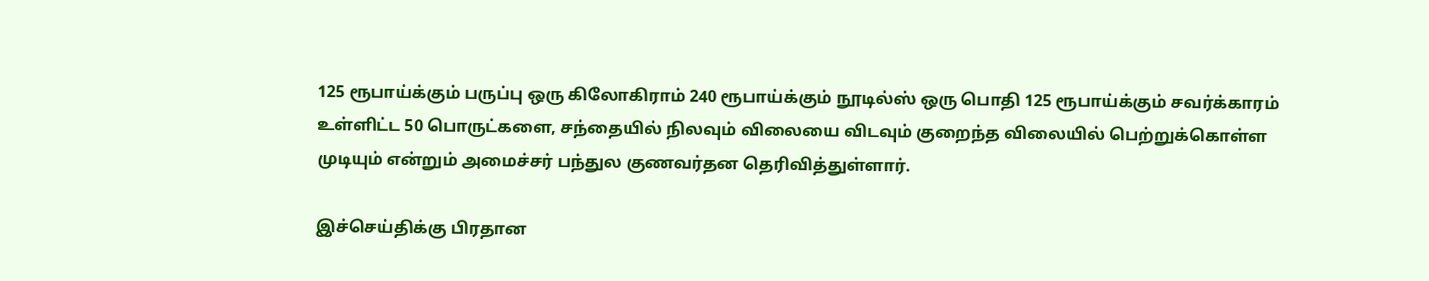125 ரூபாய்க்கும் பருப்பு ஒரு கிலோகிராம் 240 ரூபாய்க்கும் நூடில்ஸ் ஒரு பொதி 125 ரூபாய்க்கும் சவர்க்காரம் உள்ளிட்ட 50 பொருட்களை, சந்தையில் நிலவும் விலையை விடவும் குறைந்த விலையில் பெற்றுக்கொள்ள முடியும் என்றும் அமைச்சர் பந்துல குணவர்தன தெரிவித்துள்ளார்.

இச்செய்திக்கு பிரதான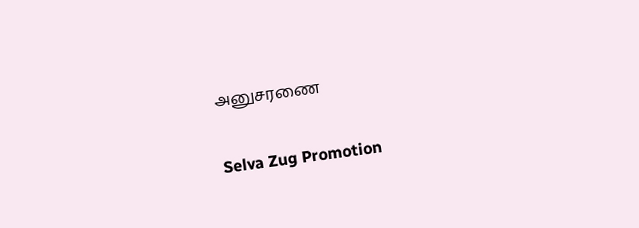அனுசரணை

Selva Zug Promotion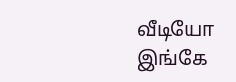வீடியோ இங்கே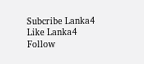Subcribe Lanka4
Like Lanka4
Follow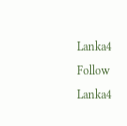Lanka4
Follow Lanka4